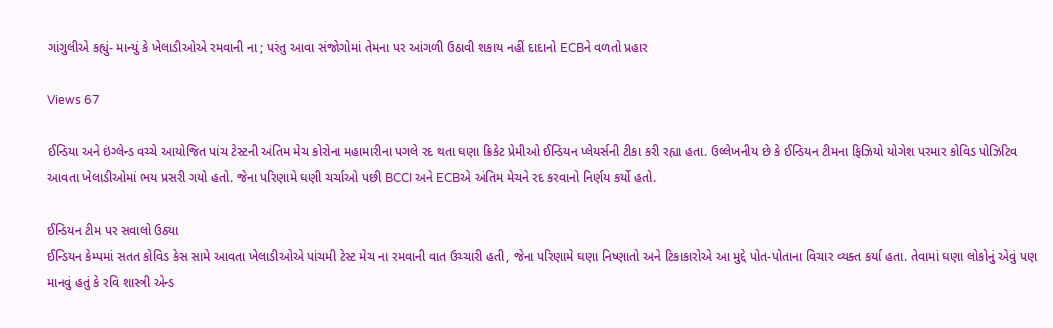ગાંગુલીએ કહ્યું- માન્યું કે ખેલાડીઓએ રમવાની ના ; પરંતુ આવા સંજોગોમાં તેમના પર આંગળી ઉઠાવી શકાય નહીં દાદાનો ECBને વળતો પ્રહાર

Views 67

ઈન્ડિયા અને ઇંગ્લેન્ડ વચ્ચે આયોજિત પાંચ ટેસ્ટની અંતિમ મેચ કોરોના મહામારીના પગલે રદ થતા ઘણા ક્રિકેટ પ્રેમીઓ ઈન્ડિયન પ્લેયર્સની ટીકા કરી રહ્યા હતા. ઉલ્લેખનીય છે કે ઈન્ડિયન ટીમના ફિઝિયો યોગેશ પરમાર કોવિડ પોઝિટિવ આવતા ખેલાડીઓમાં ભય પ્રસરી ગયો હતો. જેના પરિણામે ઘણી ચર્ચાઓ પછી BCCI અને ECBએ અંતિમ મેચને રદ કરવાનો નિર્ણય કર્યો હતો.

ઈન્ડિયન ટીમ પર સવાલો ઉઠ્યા
ઈન્ડિયન કેમ્પમાં સતત કોવિડ કેસ સામે આવતા ખેલાડીઓએ પાંચમી ટેસ્ટ મેચ ના રમવાની વાત ઉચ્ચારી હતી, જેના પરિણામે ઘણા નિષ્ણાતો અને ટિકાકારોએ આ મુદ્દે પોત-પોતાના વિચાર વ્યક્ત કર્યા હતા. તેવામાં ઘણા લોકોનું એવું પણ માનવું હતું કે રવિ શાસ્ત્રી એન્ડ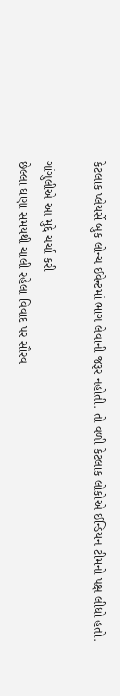કેટલાક પ્લેયર્સે બુક લોન્ચ ઈવેન્ટમાં ભાગ લેવાની જરૂર નહોતી. તો વળી કેટલાક લોકોએ ઈન્ડિયન ટીમનો પક્ષ લીધો હતો.

ગાંગુલીએ આ મુદ્દે ચર્ચા કરી
છેલ્લા ઘણા સમયથી ચાલી રહેલા વિવાદ પર સૌરવ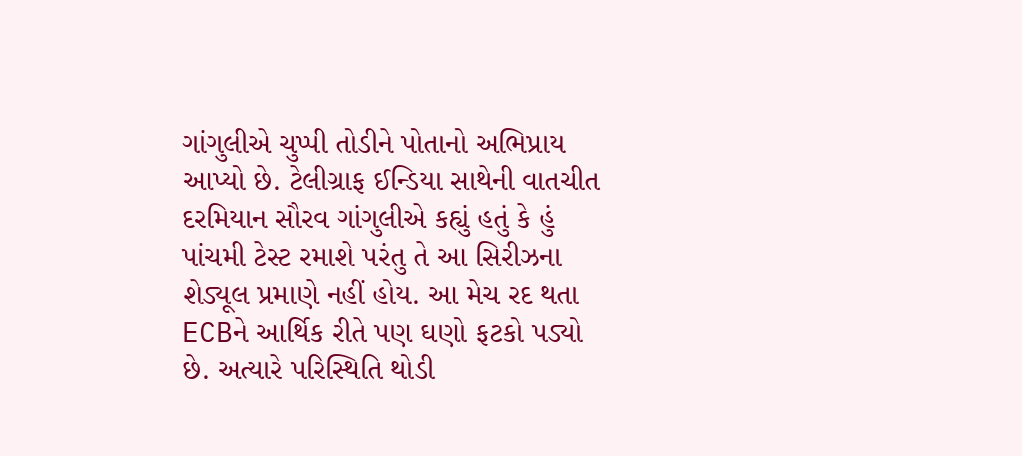ગાંગુલીએ ચુપ્પી તોડીને પોતાનો અભિપ્રાય આપ્યો છે. ટેલીગ્રાફ ઈન્ડિયા સાથેની વાતચીત દરમિયાન સૌરવ ગાંગુલીએ કહ્યું હતું કે હું પાંચમી ટેસ્ટ રમાશે પરંતુ તે આ સિરીઝના શેડ્યૂલ પ્રમાણે નહીં હોય. આ મેચ રદ થતા ECBને આર્થિક રીતે પણ ઘણો ફટકો પડ્યો છે. અત્યારે પરિસ્થિતિ થોડી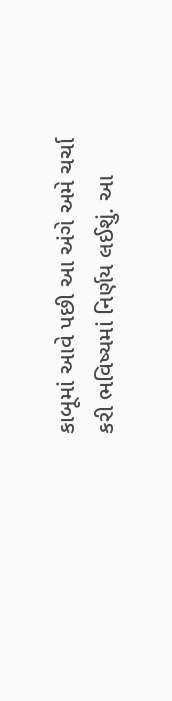કાબૂમાં આવે પછી આ અંગે અમે ચર્ચા કરી ભવિષ્યમાં નિર્ણય લઈશું. આ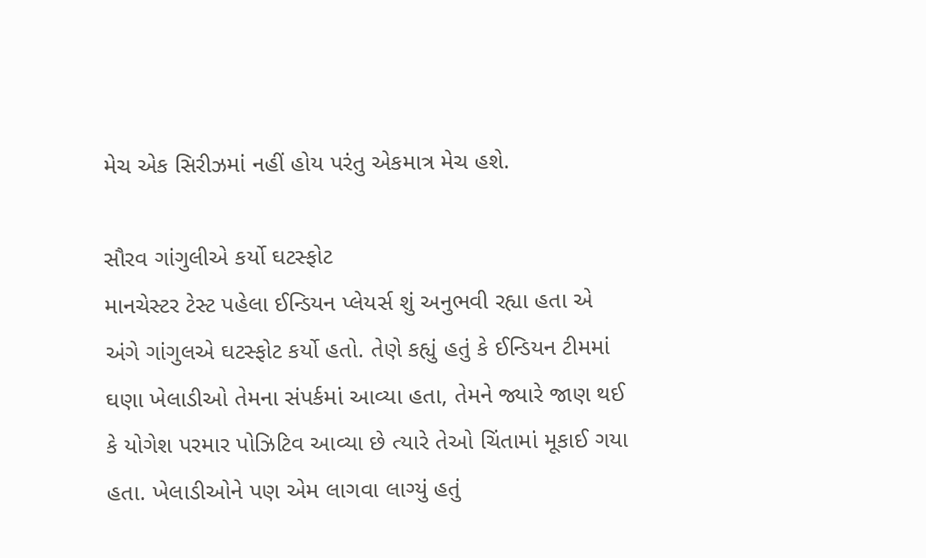મેચ એક સિરીઝમાં નહીં હોય પરંતુ એકમાત્ર મેચ હશે.

સૌરવ ગાંગુલીએ કર્યો ઘટસ્ફોટ
માનચેસ્ટર ટેસ્ટ પહેલા ઈન્ડિયન પ્લેયર્સ શું અનુભવી રહ્યા હતા એ અંગે ગાંગુલએ ઘટસ્ફોટ કર્યો હતો. તેણે કહ્યું હતું કે ઈન્ડિયન ટીમમાં ઘણા ખેલાડીઓ તેમના સંપર્કમાં આવ્યા હતા, તેમને જ્યારે જાણ થઈ કે યોગેશ પરમાર પોઝિટિવ આવ્યા છે ત્યારે તેઓ ચિંતામાં મૂકાઈ ગયા હતા. ખેલાડીઓને પણ એમ લાગવા લાગ્યું હતું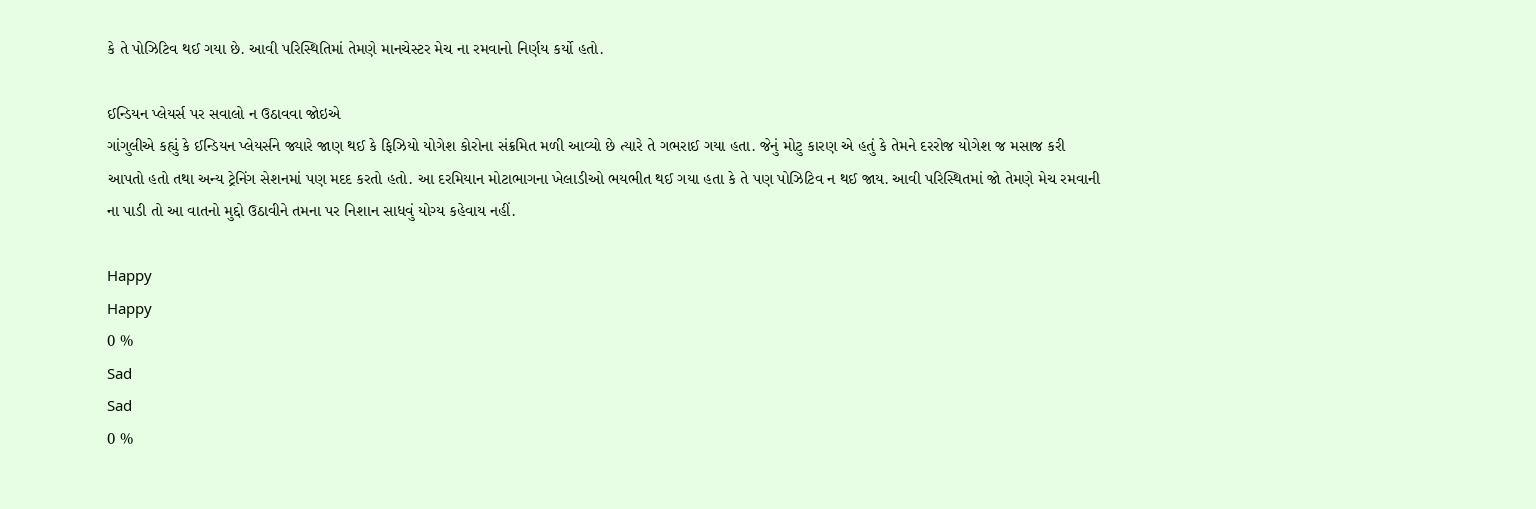કે તે પોઝિટિવ થઈ ગયા છે. આવી પરિસ્થિતિમાં તેમણે માનચેસ્ટર મેચ ના રમવાનો નિર્ણય કર્યો હતો.

ઈન્ડિયન પ્લેયર્સ પર સવાલો ન ઉઠાવવા જોઇએ
ગાંગુલીએ કહ્યું કે ઈન્ડિયન પ્લેયર્સને જ્યારે જાણ થઈ કે ફિઝિયો યોગેશ કોરોના સંક્રમિત મળી આવ્યો છે ત્યારે તે ગભરાઈ ગયા હતા. જેનું મોટુ કારણ એ હતું કે તેમને દરરોજ યોગેશ જ મસાજ કરી આપતો હતો તથા અન્ય ટ્રેનિંગ સેશનમાં પણ મદદ કરતો હતો. આ દરમિયાન મોટાભાગના ખેલાડીઓ ભયભીત થઈ ગયા હતા કે તે પણ પોઝિટિવ ન થઈ જાય. આવી પરિસ્થિતમાં જો તેમણે મેચ રમવાની ના પાડી તો આ વાતનો મુદ્દો ઉઠાવીને તમના પર નિશાન સાધવું યોગ્ય કહેવાય નહીં.

Happy
Happy
0 %
Sad
Sad
0 %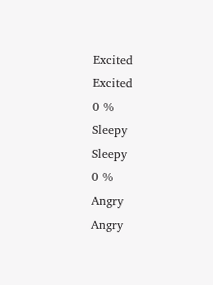Excited
Excited
0 %
Sleepy
Sleepy
0 %
Angry
Angry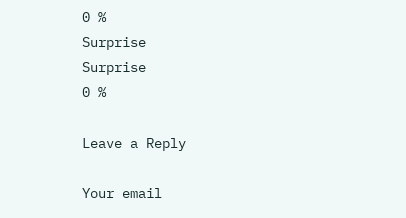0 %
Surprise
Surprise
0 %

Leave a Reply

Your email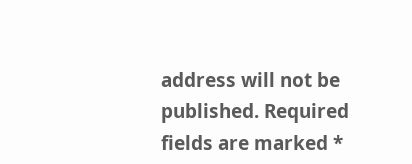address will not be published. Required fields are marked *